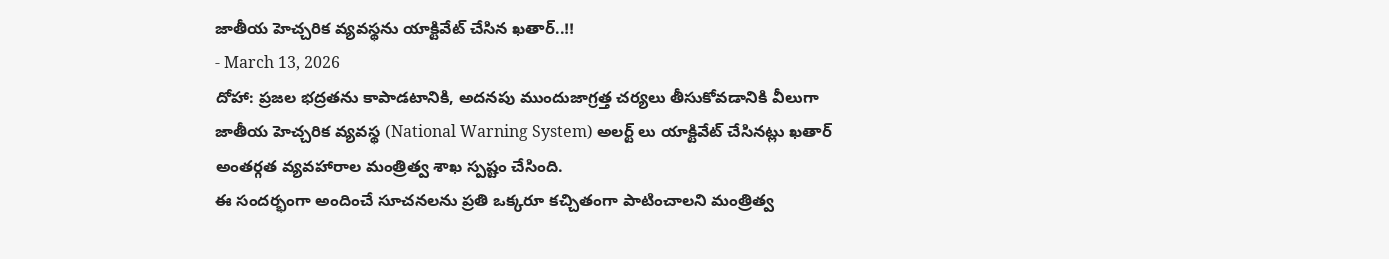జాతీయ హెచ్చరిక వ్యవస్థను యాక్టివేట్ చేసిన ఖతార్..!!
- March 13, 2026
దోహా: ప్రజల భద్రతను కాపాడటానికి, అదనపు ముందుజాగ్రత్త చర్యలు తీసుకోవడానికి వీలుగా జాతీయ హెచ్చరిక వ్యవస్థ (National Warning System) అలర్ట్ లు యాక్టివేట్ చేసినట్లు ఖతార్ అంతర్గత వ్యవహారాల మంత్రిత్వ శాఖ స్పష్టం చేసింది.
ఈ సందర్భంగా అందించే సూచనలను ప్రతి ఒక్కరూ కచ్చితంగా పాటించాలని మంత్రిత్వ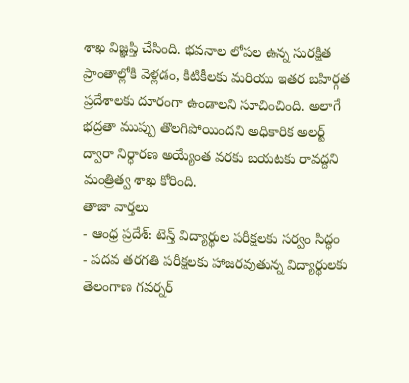శాఖ విజ్ఞప్తి చేసింది. భవనాల లోపల ఉన్న సురక్షిత ప్రాంతాల్లోకి వెళ్లడం, కిటికీలకు మరియు ఇతర బహిర్గత ప్రదేశాలకు దూరంగా ఉండాలని సూచించింది. అలాగే భద్రతా ముప్పు తొలగిపోయిందని అధికారిక అలర్ట్ ద్వారా నిర్ధారణ అయ్యేంత వరకు బయటకు రావద్దని మంత్రిత్వ శాఖ కోరింది.
తాజా వార్తలు
- ఆంధ్ర ప్రదేశ్: టెన్త్ విద్యార్థుల పరీక్షలకు సర్వం సిద్ధం
- పదవ తరగతి పరీక్షలకు హాజరవుతున్న విద్యార్థులకు తెలంగాణ గవర్నర్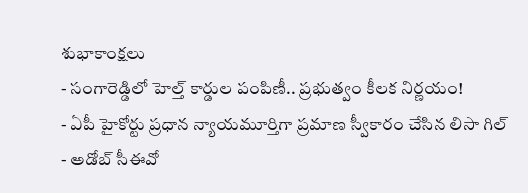శుభాకాంక్షలు
- సంగారెడ్డిలో హెల్త్ కార్డుల పంపిణీ.. ప్రభుత్వం కీలక నిర్ణయం!
- ఏపీ హైకోర్టు ప్రధాన న్యాయమూర్తిగా ప్రమాణ స్వీకారం చేసిన లిసా గిల్
- అడోబ్ సీఈవో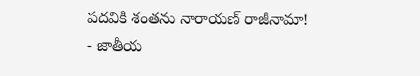పదవికి శంతను నారాయణ్ రాజీనామా!
- జాతీయ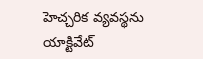హెచ్చరిక వ్యవస్థను యాక్టివేట్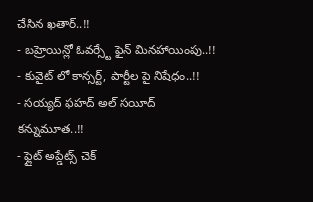చేసిన ఖతార్..!!
- బహ్రెయిన్లో ఓవర్స్టే ఫైన్ మినహాయింపు..!!
- కువైట్ లో కాన్సర్ట్, పార్టీల పై నిషేధం..!!
- సయ్యద్ ఫహద్ అల్ సయీద్ కన్నుమూత..!!
- ఫ్లైట్ అప్డేట్స్ చెక్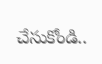చేసుకోండి..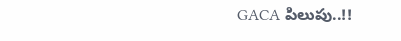GACA పిలుపు..!!